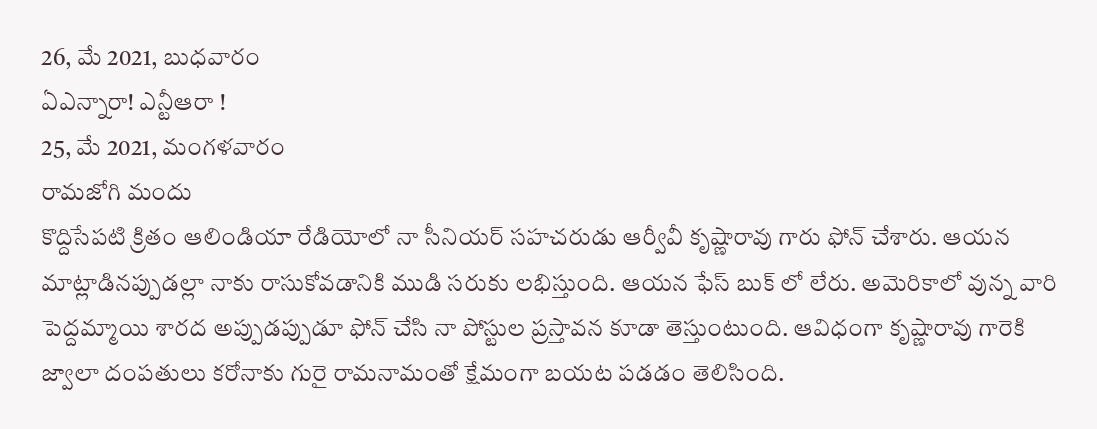26, మే 2021, బుధవారం
ఏఎన్నారా! ఎన్టీఆరా !
25, మే 2021, మంగళవారం
రామజోగి మందు
కొద్దిసేపటి క్రితం ఆలిండియా రేడియోలో నా సీనియర్ సహచరుడు ఆర్వీవీ కృష్ణారావు గారు ఫోన్ చేశారు. ఆయన మాట్లాడినప్పుడల్లా నాకు రాసుకోవడానికి ముడి సరుకు లభిస్తుంది. ఆయన ఫేస్ బుక్ లో లేరు. అమెరికాలో వున్న వారి పెద్దమ్మాయి శారద అప్పుడప్పుడూ ఫోన్ చేసి నా పోస్టుల ప్రస్తావన కూడా తెస్తుంటుంది. ఆవిధంగా కృష్ణారావు గారెకి జ్వాలా దంపతులు కరోనాకు గురై రామనామంతో క్షేమంగా బయట పడడం తెలిసింది.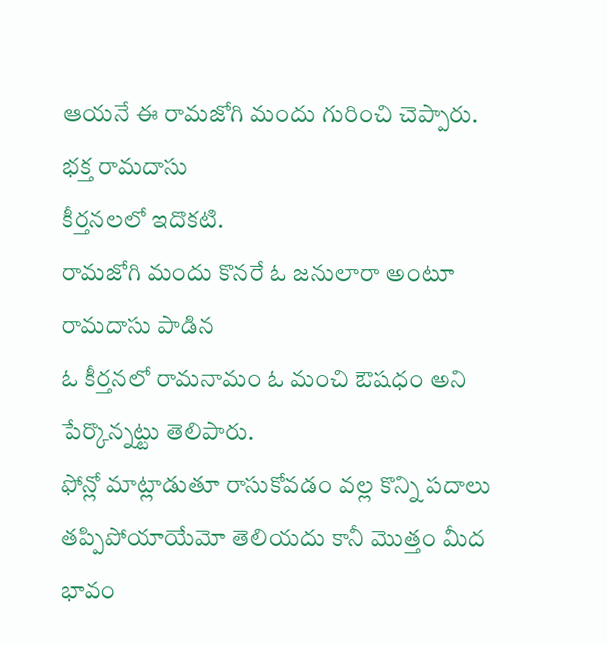ఆయనే ఈ రామజోగి మందు గురించి చెప్పారు. భక్త రామదాసు
కీర్తనలలో ఇదొకటి.
రామజోగి మందు కొనరే ఓ జనులారా అంటూ రామదాసు పాడిన
ఓ కీర్తనలో రామనామం ఓ మంచి ఔషధం అని
పేర్కొన్నట్టు తెలిపారు.
ఫోన్లో మాట్లాడుతూ రాసుకోవడం వల్ల కొన్ని పదాలు
తప్పిపోయాయేమో తెలియదు కానీ మొత్తం మీద భావం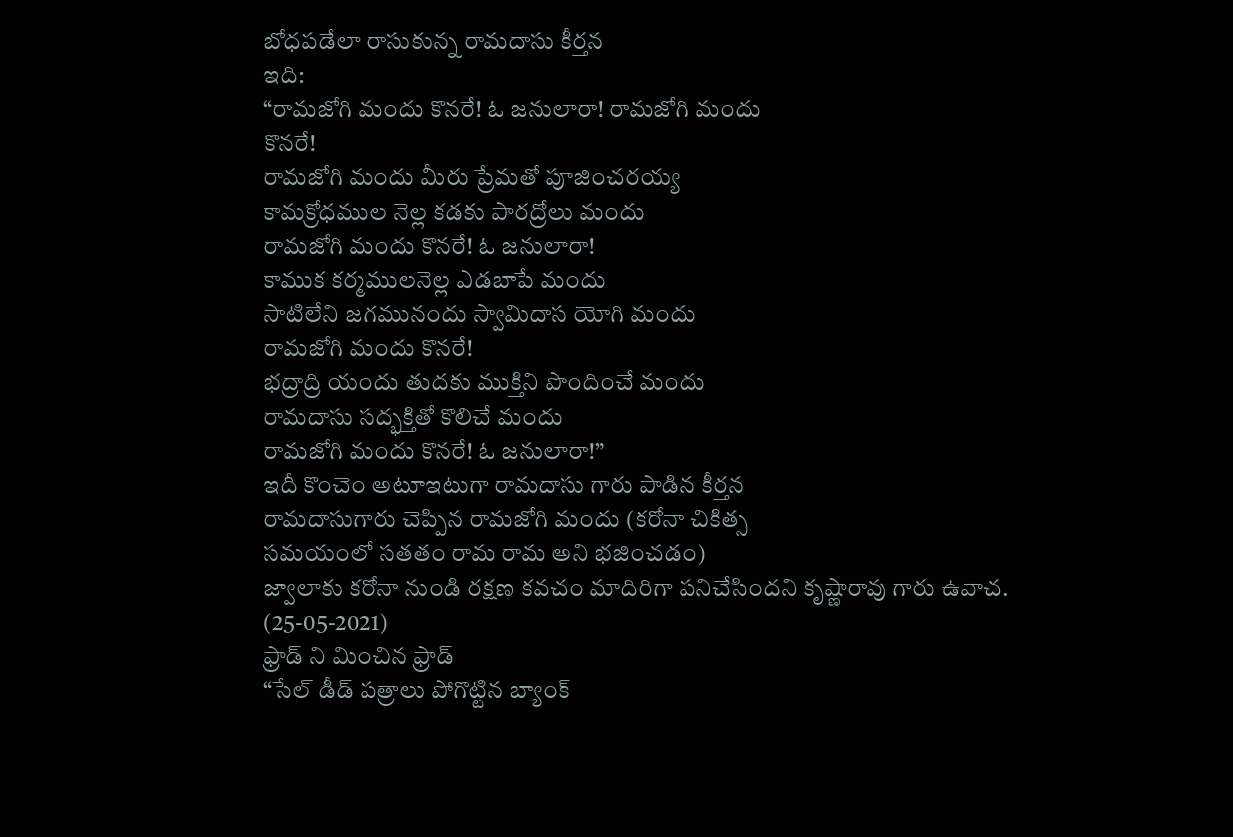బోధపడేలా రాసుకున్న రామదాసు కీర్తన
ఇది:
“రామజోగి మందు కొనరే! ఓ జనులారా! రామజోగి మందు
కొనరే!
రామజోగి మందు మీరు ప్రేమతో పూజించరయ్య
కామక్రోధముల నెల్ల కడకు పారద్రోలు మందు
రామజోగి మందు కొనరే! ఓ జనులారా!
కాముక కర్మములనెల్ల ఎడబాపే మందు
సాటిలేని జగమునందు స్వామిదాస యోగి మందు
రామజోగి మందు కొనరే!
భద్రాద్రి యందు తుదకు ముక్తిని పొందించే మందు
రామదాసు సద్భక్తితో కొలిచే మందు
రామజోగి మందు కొనరే! ఓ జనులారా!”
ఇదీ కొంచెం అటూఇటుగా రామదాసు గారు పాడిన కీర్తన
రామదాసుగారు చెప్పిన రామజోగి మందు (కరోనా చికిత్స
సమయంలో సతతం రామ రామ అని భజించడం)
జ్వాలాకు కరోనా నుండి రక్షణ కవచం మాదిరిగా పనిచేసిందని కృష్ణారావు గారు ఉవాచ.
(25-05-2021)
ఫ్రాడ్ ని మించిన ఫ్రాడ్
“సేల్ డీడ్ పత్రాలు పోగొట్టిన బ్యాంక్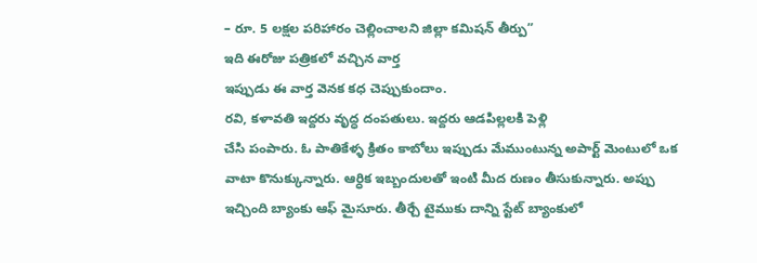– రూ. 5 లక్షల పరిహారం చెల్లించాలని జిల్లా కమిషన్ తీర్పు”
ఇది ఈరోజు పత్రికలో వచ్చిన వార్త
ఇప్పుడు ఈ వార్త వెనక కధ చెప్పుకుందాం.
రవి, కళావతి ఇద్దరు వృద్ధ దంపతులు. ఇద్దరు ఆడపిల్లలకి పెళ్లి
చేసి పంపారు. ఓ పాతికేళ్ళ క్రితం కాబోలు ఇప్పుడు మేముంటున్న అపార్ట్ మెంటులో ఒక
వాటా కొనుక్కున్నారు. ఆర్ధిక ఇబ్బందులతో ఇంటి మీద రుణం తీసుకున్నారు. అప్పు
ఇచ్చింది బ్యాంకు ఆఫ్ మైసూరు. తీర్చే టైముకు దాన్ని స్టేట్ బ్యాంకులో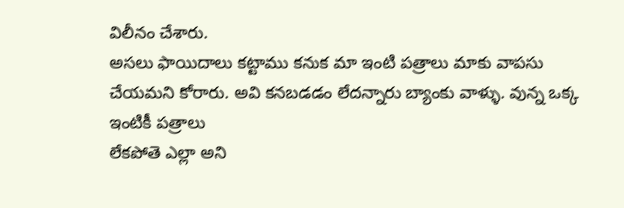విలీనం చేశారు.
అసలు ఫాయిదాలు కట్టాము కనుక మా ఇంటి పత్రాలు మాకు వాపసు
చేయమని కోరారు. అవి కనబడడం లేదన్నారు బ్యాంకు వాళ్ళు. వున్న ఒక్క ఇంటికీ పత్రాలు
లేకపోతె ఎల్లా అని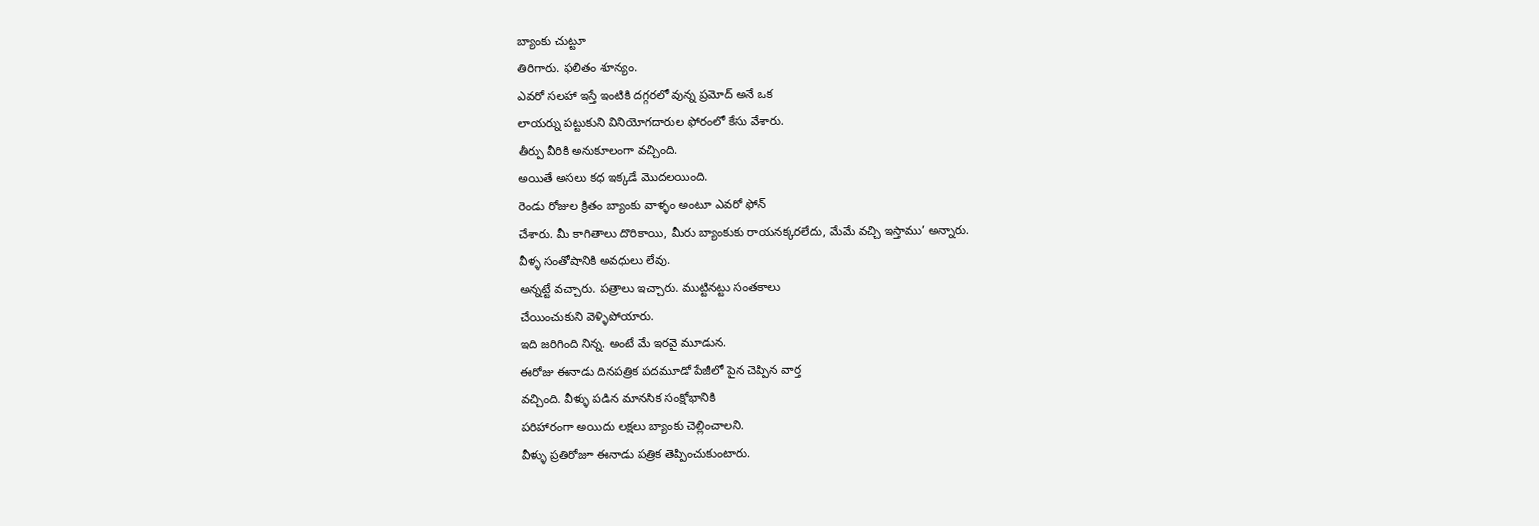బ్యాంకు చుట్టూ
తిరిగారు. ఫలితం శూన్యం.
ఎవరో సలహా ఇస్తే ఇంటికి దగ్గరలో వున్న ప్రమోద్ అనే ఒక
లాయర్ను పట్టుకుని వినియోగదారుల ఫోరంలో కేసు వేశారు.
తీర్పు వీరికి అనుకూలంగా వచ్చింది.
అయితే అసలు కధ ఇక్కడే మొదలయింది.
రెండు రోజుల క్రితం బ్యాంకు వాళ్ళం అంటూ ఎవరో ఫోన్
చేశారు. మీ కాగితాలు దొరికాయి, మీరు బ్యాంకుకు రాయనక్కరలేదు, మేమే వచ్చి ఇస్తాము’ అన్నారు.
వీళ్ళ సంతోషానికి అవధులు లేవు.
అన్నట్టే వచ్చారు. పత్రాలు ఇచ్చారు. ముట్టినట్టు సంతకాలు
చేయించుకుని వెళ్ళిపోయారు.
ఇది జరిగింది నిన్న. అంటే మే ఇరవై మూడున.
ఈరోజు ఈనాడు దినపత్రిక పదమూడో పేజీలో పైన చెప్పిన వార్త
వచ్చింది. వీళ్ళు పడిన మానసిక సంక్షోభానికి
పరిహారంగా అయిదు లక్షలు బ్యాంకు చెల్లించాలని.
వీళ్ళు ప్రతిరోజూ ఈనాడు పత్రిక తెప్పించుకుంటారు.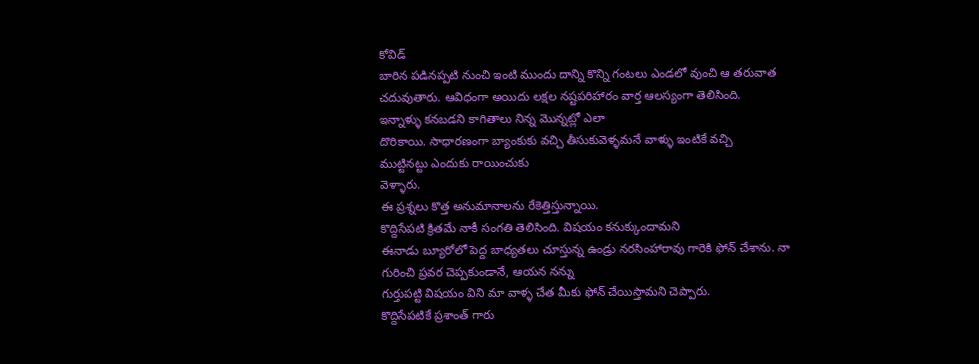కోవిడ్
బారిన పడినప్పటి నుంచి ఇంటి ముందు దాన్ని కొన్ని గంటలు ఎండలో వుంచి ఆ తరువాత
చదువుతారు. ఆవిధంగా అయిదు లక్షల నష్టపరిహారం వార్త ఆలస్యంగా తెలిసింది.
ఇన్నాళ్ళు కనబడని కాగితాలు నిన్న మొన్నట్లో ఎలా
దొరికాయి. సాధారణంగా బ్యాంకుకు వచ్చి తీసుకువెళ్ళమనే వాళ్ళు ఇంటికే వచ్చి
ముట్టినట్టు ఎందుకు రాయించుకు
వెళ్ళారు.
ఈ ప్రశ్నలు కొత్త అనుమానాలను రేకెత్తిస్తున్నాయి.
కొద్దిసేపటి క్రితమే నాకీ సంగతి తెలిసింది. విషయం కనుక్కుందామని
ఈనాడు బ్యూరోలో పెద్ద బాధ్యతలు చూస్తున్న ఉండ్రు నరసింహారావు గారెకి ఫోన్ చేశాను. నా
గురించి ప్రవర చెప్పకుండానే, ఆయన నన్ను
గుర్తుపట్టి విషయం విని మా వాళ్ళ చేత మీకు ఫోన్ చేయిస్తామని చెప్పారు.
కొద్దిసేపటికే ప్రశాంత్ గారు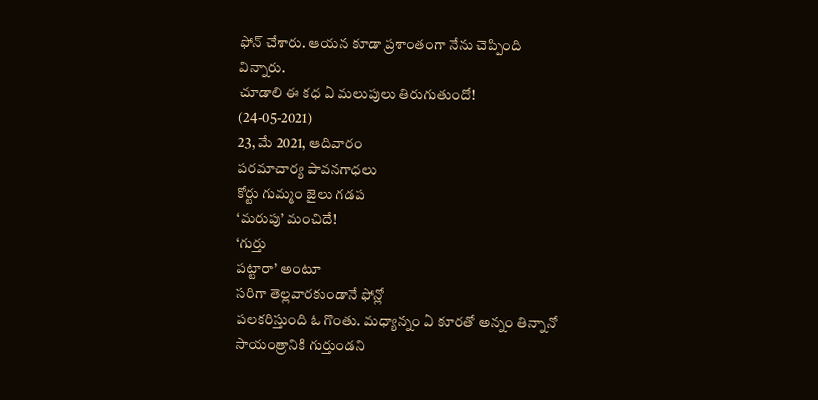ఫోన్ చేశారు. ఆయన కూడా ప్రశాంతంగా నేను చెప్పింది
విన్నారు.
చూడాలి ఈ కధ ఏ మలుపులు తిరుగుతుందో!
(24-05-2021)
23, మే 2021, ఆదివారం
పరమాచార్య పావనగాధలు
కోర్టు గుమ్మం జైలు గడప
‘మరుపు’ మంచిదే!
‘గుర్తు
పట్టారా’ అంటూ
సరిగా తెల్లవారకుండానే ఫోన్లో
పలకరిస్తుంది ఓ గొంతు. మధ్యాన్నం ఏ కూరతో అన్నం తిన్నానో సాయంత్రానికి గుర్తుండని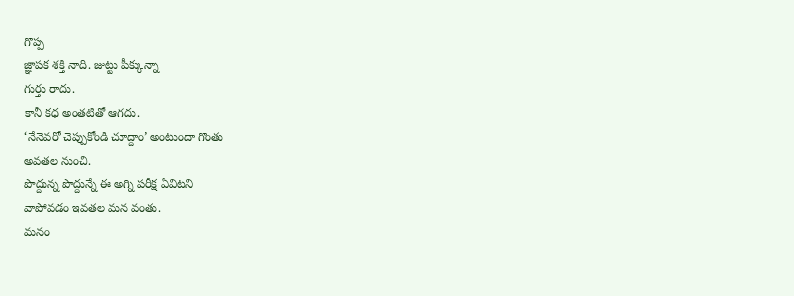గొప్ప
జ్ఞాపక శక్తి నాది. జుట్టు పీక్కున్నా
గుర్తు రాదు.
కానీ కధ అంతటితో ఆగదు.
‘నేనెవరో చెప్పుకోండి చూద్దాం’ అంటుందా గొంతు
అవతల నుంచి.
పొద్దున్న పొద్దున్నే ఈ అగ్ని పరీక్ష ఏవిటని
వాపోవడం ఇవతల మన వంతు.
మనం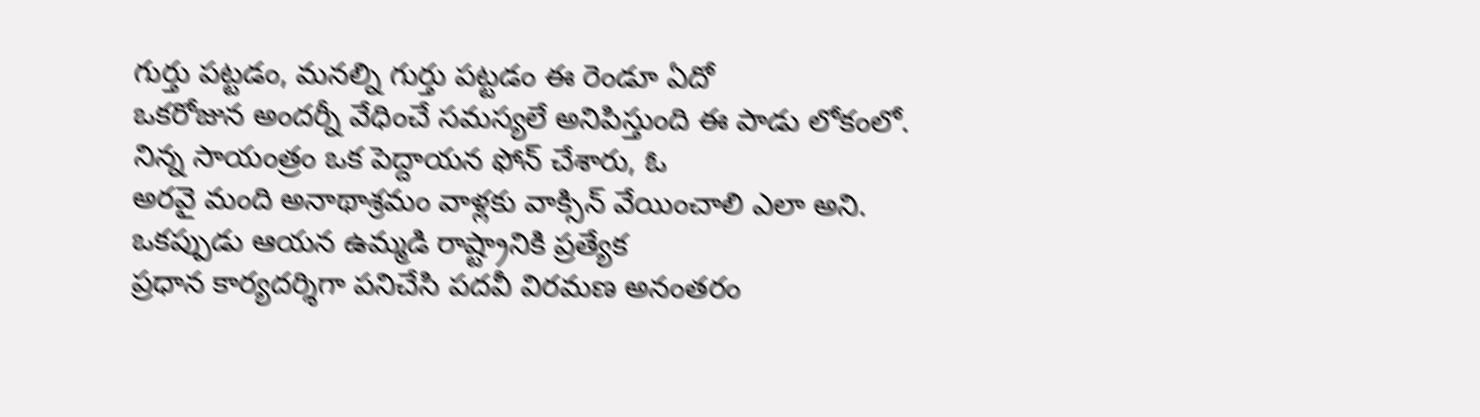గుర్తు పట్టడం, మనల్ని గుర్తు పట్టడం ఈ రెండూ ఏదో
ఒకరోజున అందర్నీ వేధించే సమస్యలే అనిపిస్తుంది ఈ పాడు లోకంలో.
నిన్న సాయంత్రం ఒక పెద్దాయన ఫోన్ చేశారు, ఓ
అరవై మంది అనాథాశ్రమం వాళ్లకు వాక్సిన్ వేయించాలి ఎలా అని.
ఒకప్పుడు ఆయన ఉమ్మడి రాష్ట్రానికి ప్రత్యేక
ప్రధాన కార్యదర్శిగా పనిచేసి పదవీ విరమణ అనంతరం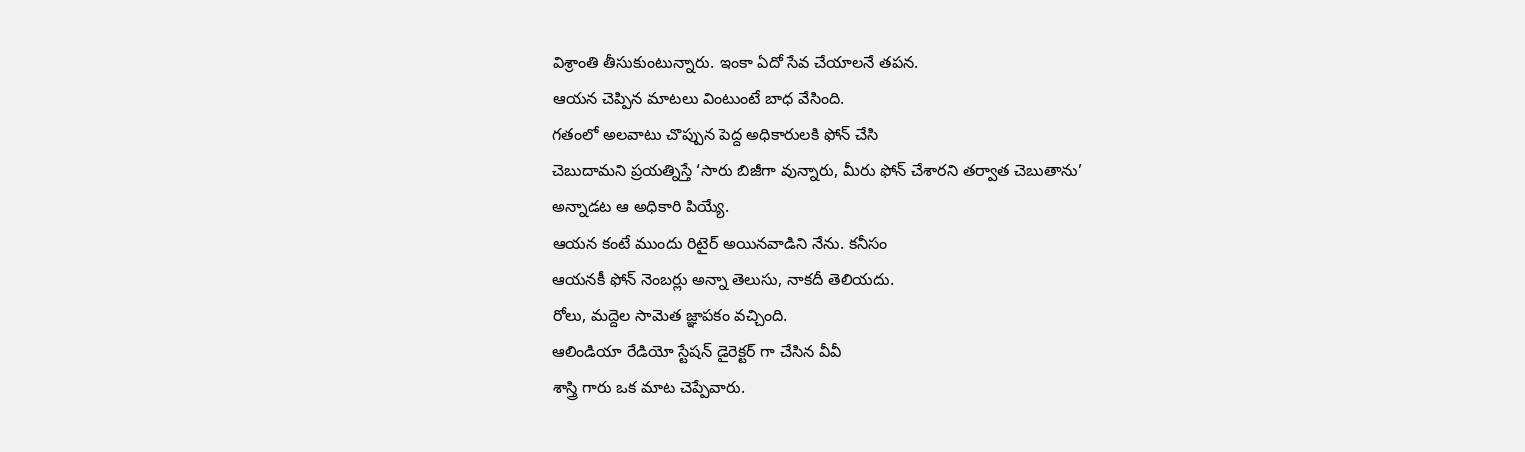విశ్రాంతి తీసుకుంటున్నారు. ఇంకా ఏదో సేవ చేయాలనే తపన.
ఆయన చెప్పిన మాటలు వింటుంటే బాధ వేసింది.
గతంలో అలవాటు చొప్పున పెద్ద అధికారులకి ఫోన్ చేసి
చెబుదామని ప్రయత్నిస్తే ‘సారు బిజీగా వున్నారు, మీరు ఫోన్ చేశారని తర్వాత చెబుతాను’
అన్నాడట ఆ అధికారి పియ్యే.
ఆయన కంటే ముందు రిటైర్ అయినవాడిని నేను. కనీసం
ఆయనకీ ఫోన్ నెంబర్లు అన్నా తెలుసు, నాకదీ తెలియదు.
రోలు, మద్దెల సామెత జ్ఞాపకం వచ్చింది.
ఆలిండియా రేడియో స్టేషన్ డైరెక్టర్ గా చేసిన వీవీ
శాస్త్రి గారు ఒక మాట చెప్పేవారు.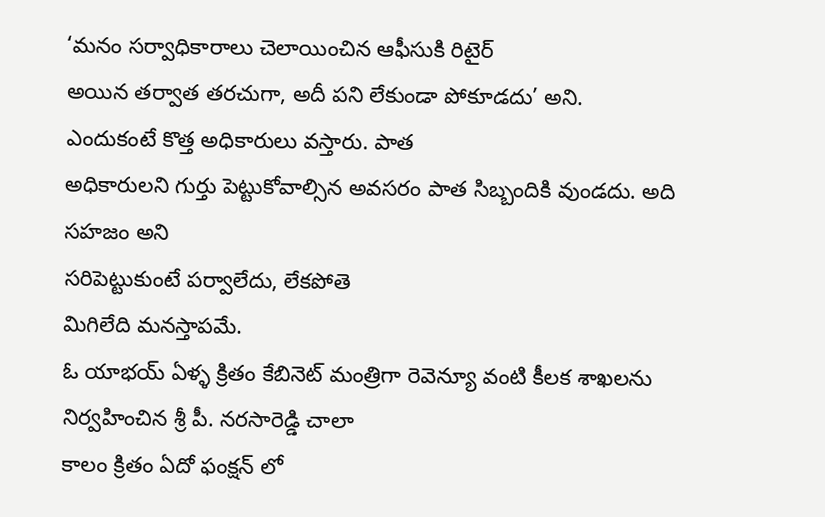‘మనం సర్వాధికారాలు చెలాయించిన ఆఫీసుకి రిటైర్
అయిన తర్వాత తరచుగా, అదీ పని లేకుండా పోకూడదు’ అని.
ఎందుకంటే కొత్త అధికారులు వస్తారు. పాత
అధికారులని గుర్తు పెట్టుకోవాల్సిన అవసరం పాత సిబ్బందికి వుండదు. అది సహజం అని
సరిపెట్టుకుంటే పర్వాలేదు, లేకపోతె
మిగిలేది మనస్తాపమే.
ఓ యాభయ్ ఏళ్ళ క్రితం కేబినెట్ మంత్రిగా రెవెన్యూ వంటి కీలక శాఖలను
నిర్వహించిన శ్రీ పీ. నరసారెడ్డి చాలా
కాలం క్రితం ఏదో ఫంక్షన్ లో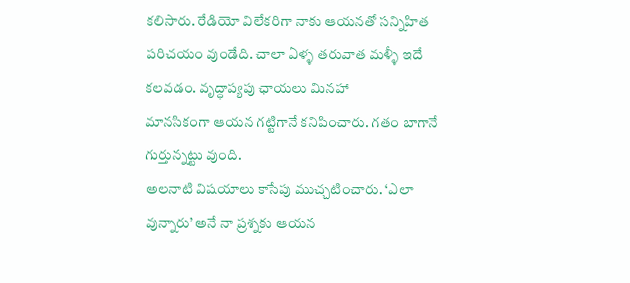కలిసారు. రేడియో విలేకరిగా నాకు ఆయనతో సన్నిహిత
పరిచయం వుండేది. చాలా ఏళ్ళ తరువాత మళ్ళీ ఇదే కలవడం. వృద్ధాప్యపు ఛాయలు మినహా
మానసికంగా ఆయన గట్టిగానే కనిపించారు. గతం బాగానే గుర్తున్నట్టు వుంది.
అలనాటి విషయాలు కాసేపు ముచ్చటించారు. ‘ఎలా
వున్నారు’ అనే నా ప్రశ్నకు ఆయన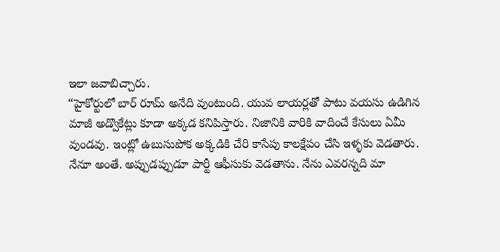ఇలా జవాబిచ్చారు.
“హైకోర్టులో బార్ రూమ్ అనేది వుంటుంది. యువ లాయర్లతో పాటు వయసు ఉడిగిన
మాజీ అడ్వొకేట్లు కూడా అక్కడ కనిపిస్తారు. నిజానికి వారికి వాదించే కేసులు ఏమీ
వుండవు. ఇంట్లో ఉబుసుపోక అక్కడికి చేరి కాసేపు కాలక్షేపం చేసి ఇళ్ళకు వెడతారు.
నేనూ అంతే. అప్పుడప్పుడూ పార్టీ ఆఫీసుకు వెడతాను. నేను ఎవరన్నది మా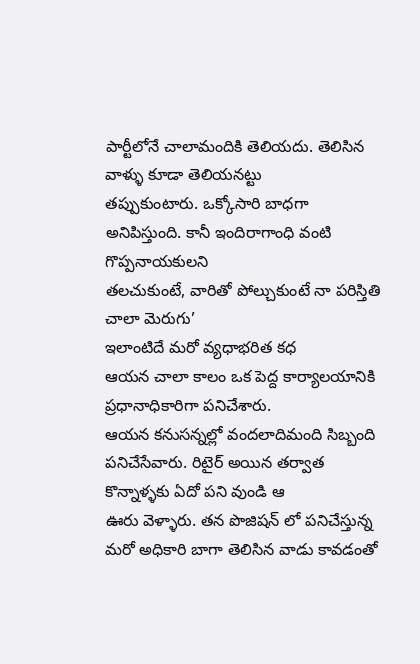పార్టీలోనే చాలామందికి తెలియదు. తెలిసిన వాళ్ళు కూడా తెలియనట్టు
తప్పుకుంటారు. ఒక్కోసారి బాధగా అనిపిస్తుంది. కానీ ఇందిరాగాంధి వంటి గొప్పనాయకులని
తలచుకుంటే, వారితో పోల్చుకుంటే నా పరిస్తితి చాలా మెరుగు’
ఇలాంటిదే మరో వ్యధాభరిత కధ
ఆయన చాలా కాలం ఒక పెద్ద కార్యాలయానికి ప్రధానాధికారిగా పనిచేశారు.
ఆయన కనుసన్నల్లో వందలాదిమంది సిబ్బంది పనిచేసేవారు. రిటైర్ అయిన తర్వాత కొన్నాళ్ళకు ఏదో పని వుండి ఆ
ఊరు వెళ్ళారు. తన పొజిషన్ లో పనిచేస్తున్న మరో అధికారి బాగా తెలిసిన వాడు కావడంతో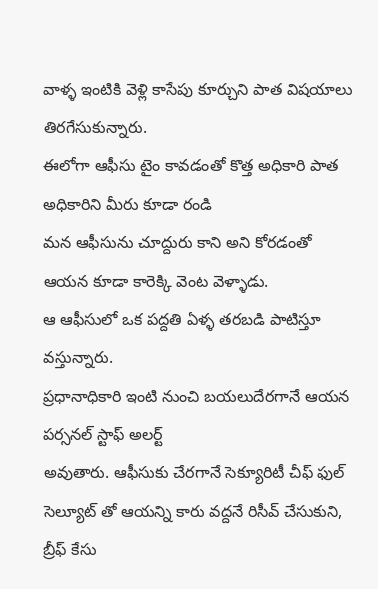వాళ్ళ ఇంటికి వెళ్లి కాసేపు కూర్చుని పాత విషయాలు తిరగేసుకున్నారు.
ఈలోగా ఆఫీసు టైం కావడంతో కొత్త అధికారి పాత అధికారిని మీరు కూడా రండి
మన ఆఫీసును చూద్దురు కాని అని కోరడంతో ఆయన కూడా కారెక్కి వెంట వెళ్ళాడు.
ఆ ఆఫీసులో ఒక పద్దతి ఏళ్ళ తరబడి పాటిస్తూ వస్తున్నారు.
ప్రధానాధికారి ఇంటి నుంచి బయలుదేరగానే ఆయన పర్సనల్ స్టాఫ్ అలర్ట్
అవుతారు. ఆఫీసుకు చేరగానే సెక్యూరిటీ చీఫ్ ఫుల్ సెల్యూట్ తో ఆయన్ని కారు వద్దనే రిసీవ్ చేసుకుని, బ్రీఫ్ కేసు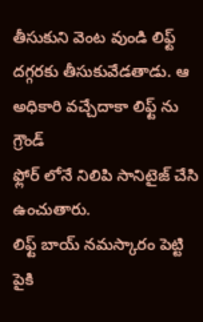తీసుకుని వెంట వుండి లిఫ్ట్ దగ్గరకు తీసుకువేడతాడు. ఆ
అధికారి వచ్చేదాకా లిఫ్ట్ ను గ్రౌండ్
ఫ్లోర్ లోనే నిలిపి సానిటైజ్ చేసి ఉంచుతారు.
లిఫ్ట్ బాయ్ నమస్కారం పెట్టి పైకి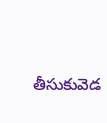తీసుకువెడ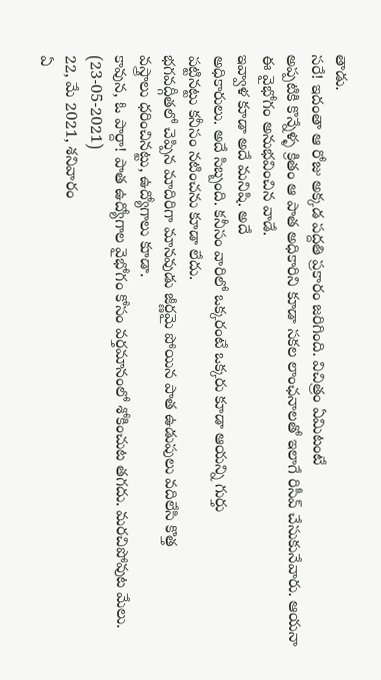తాడు.
సరే! ఇదంతా ఆ రోజు అక్కడ పద్దతి ప్రకారం జరిగింది. విచిత్రం ఏమిటంటే
అప్పటికి కొన్నేళ్ళ క్రితం ఆ పాత అధికారిని కూడా సకల లాంఛనాలతో ఇలాగే రిసీవ్ చేసుకునేవారు. ఆయనా
ఈ వైభోగం అనుభవించిన వాడే.
ఇవ్వాళ కూడా అదే మనిషి. అదే
అధికారులు. అదే సిబ్బంది. కనీసం వారిలో ఒక్కరంటే ఒక్కరు కూడా ఆయన్ని గుర్తు
పట్టినట్టు కనీసం నటించను కూడా లేదు.
భగవద్గీతలో చెప్పిన మాదిరిగా మానవుడు జీర్ణమై పోయిన పాత ఉడుపులు వదిలేసి కొత్త
వస్త్రాలు ధరించినట్టు, ఉద్యోగాలు కూడా.
కావున, ఓ పార్దా! పాత ఉద్యోగాల వైభోగం కోసం వర్తమానంలో శోకించుట తగదు. మరచిపోవుట మేలు.
(23-05-2021)
22, మే 2021, శనివారం
ఏ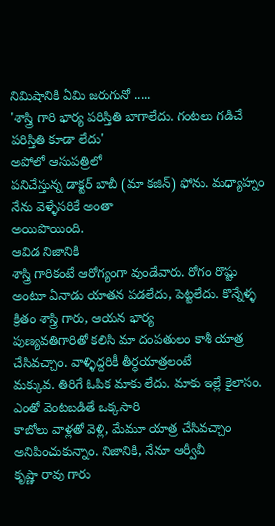నిమిషానికి ఏమి జరుగునో .....
'శాస్త్రి గారి భార్య పరిస్తితి బాగాలేదు. గంటలు గడిచే పరిస్తితి కూడా లేదు'
అపోలో ఆసుపత్రిలో
పనిచేస్తున్న డాక్టర్ బాబీ (మా కజిన్) ఫోను. మధ్యాహ్నం నేను వెళ్ళేసరికే అంతా
అయిపొయింది.
ఆవిడ నిజానికి
శాస్త్రి గారికంటే ఆరోగ్యంగా వుండేవారు. రోగం రొష్టు అంటూ ఏనాడు యాతన పడలేదు, పెట్టలేదు. కొన్నేళ్ళ క్రితం శాస్త్రి గారు, ఆయన భార్య
పుణ్యవతిగారితో కలిసి మా దంపతులం కాశీ యాత్ర చేసివచ్చాం. వాళ్ళిద్దరికీ తీర్ధయాత్రలంటే
మక్కువ. తిరిగే ఓపిక మాకు లేదు. మాకు ఇల్లే కైలాసం. ఎంతో వెంటబడితే ఒక్కసారి
కాబోలు వాళ్లతో వెళ్లి, మేమూ యాత్ర చేసివచ్చాం అనిపించుకున్నాం. నిజానికి, నేనూ ఆర్వీవీ
కృష్ణా రావు గారు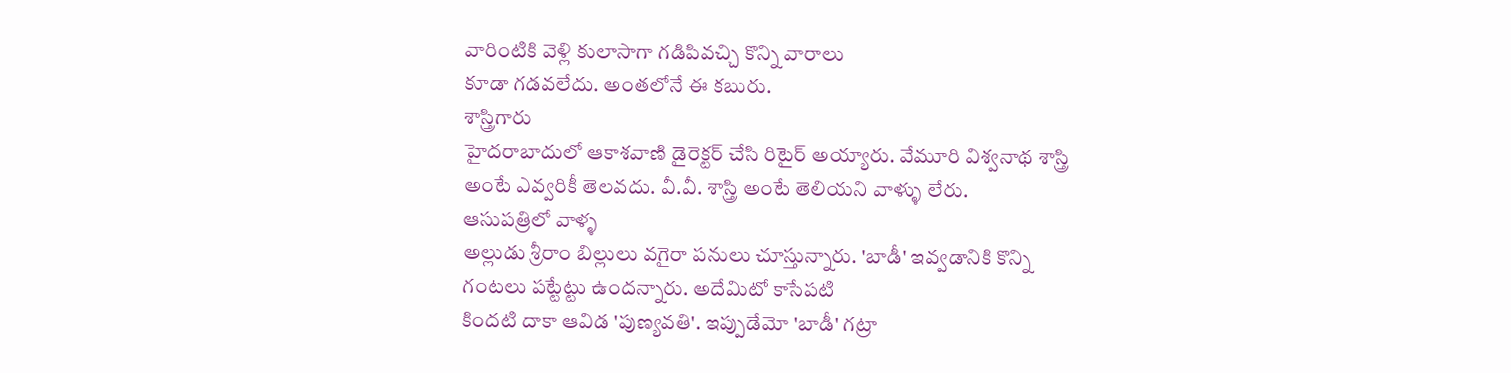వారింటికి వెళ్లి కులాసాగా గడిపివచ్చి కొన్ని వారాలు
కూడా గడవలేదు. అంతలోనే ఈ కబురు.
శాస్త్రిగారు
హైదరాబాదులో ఆకాశవాణి డైరెక్టర్ చేసి రిటైర్ అయ్యారు. వేమూరి విశ్వనాథ శాస్త్రి
అంటే ఎవ్వరికీ తెలవదు. వీ.వీ. శాస్త్రి అంటే తెలియని వాళ్ళు లేరు.
ఆసుపత్రిలో వాళ్ళ
అల్లుడు శ్రీరాం బిల్లులు వగైరా పనులు చూస్తున్నారు. 'బాడీ' ఇవ్వడానికి కొన్ని
గంటలు పట్టేట్టు ఉందన్నారు. అదేమిటో కాసేపటి
కిందటి దాకా ఆవిడ 'పుణ్యవతి'. ఇప్పుడేమో 'బాడీ' గట్రా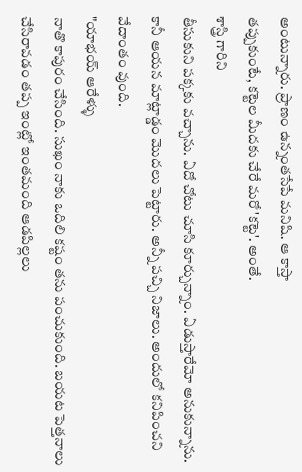అంటున్నారు. ప్రాణం ఉన్నంతసేపే మనిషి. ఆ కాస్తా
తప్పుకుంటే, కట్టెల మీదకు చేరే మరో 'కట్టె'. అంతే.
శాస్త్రి గారిని
తీసుకుని పక్కకు వచ్చాను. ఏదో చోటు చూసి కూర్చున్నాం. ఏడుస్తారేమో అనుకున్నాను.
కానీ ఆయన మాట్లాడ్డం మొదలు పెట్టారు. అన్నీ పచ్చి నిజాలు. అందులో కనిపించని వేదాంతం వుంది.
"యాభయ్ ఆరేళ్ళు
నాతొ కాపురం చేసింది. సుఖం నాకు ఒదిలి కష్టం తను పంచుకుంది. బయట పెత్తనాలు
చేసిరావడం తప్ప ఇంట్లో ఇంతమంది ఆడపిల్లలు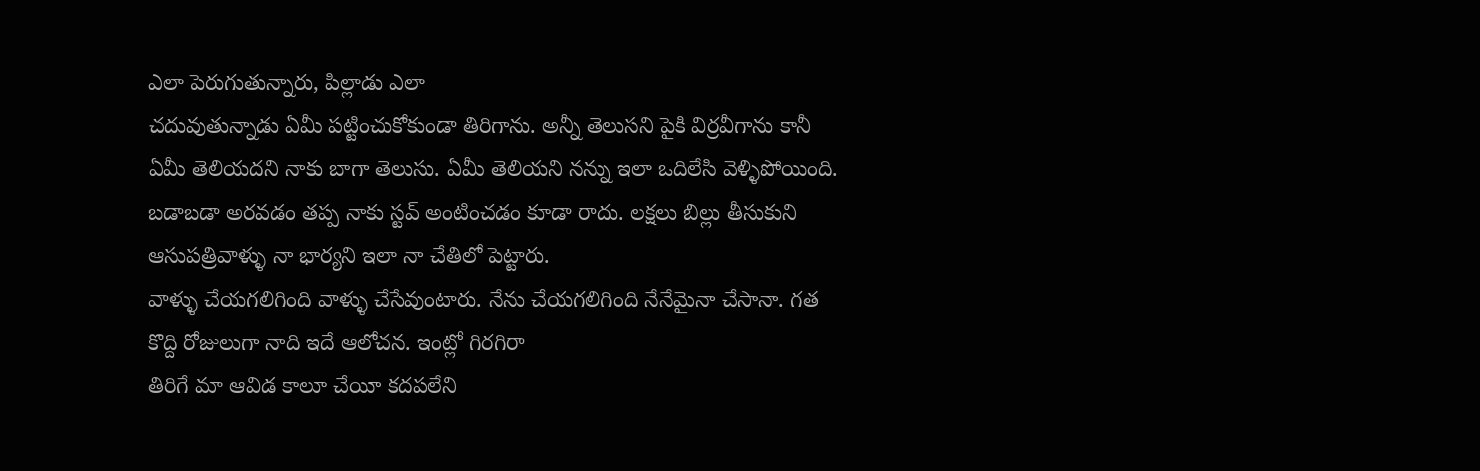ఎలా పెరుగుతున్నారు, పిల్లాడు ఎలా
చదువుతున్నాడు ఏమీ పట్టించుకోకుండా తిరిగాను. అన్నీ తెలుసని పైకి విర్రవీగాను కానీ
ఏమీ తెలియదని నాకు బాగా తెలుసు. ఏమీ తెలియని నన్ను ఇలా ఒదిలేసి వెళ్ళిపోయింది.
బడాబడా అరవడం తప్ప నాకు స్టవ్ అంటించడం కూడా రాదు. లక్షలు బిల్లు తీసుకుని
ఆసుపత్రివాళ్ళు నా భార్యని ఇలా నా చేతిలో పెట్టారు.
వాళ్ళు చేయగలిగింది వాళ్ళు చేసేవుంటారు. నేను చేయగలిగింది నేనేమైనా చేసానా. గత
కొద్ది రోజులుగా నాది ఇదే ఆలోచన. ఇంట్లో గిరగిరా
తిరిగే మా ఆవిడ కాలూ చేయీ కదపలేని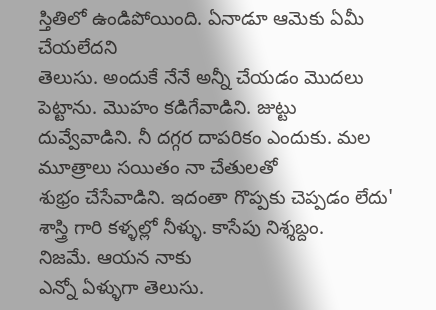స్తితిలో ఉండిపోయింది. ఏనాడూ ఆమెకు ఏమీ చేయలేదని
తెలుసు. అందుకే నేనే అన్నీ చేయడం మొదలు పెట్టాను. మొహం కడిగేవాడిని. జుట్టు
దువ్వేవాడిని. నీ దగ్గర దాపరికం ఎందుకు. మల మూత్రాలు సయితం నా చేతులతో
శుభ్రం చేసేవాడిని. ఇదంతా గొప్పకు చెప్పడం లేదు'
శాస్త్రి గారి కళ్ళల్లో నీళ్ళు. కాసేపు నిశ్శబ్దం.
నిజమే. ఆయన నాకు
ఎన్నో ఏళ్ళుగా తెలుసు.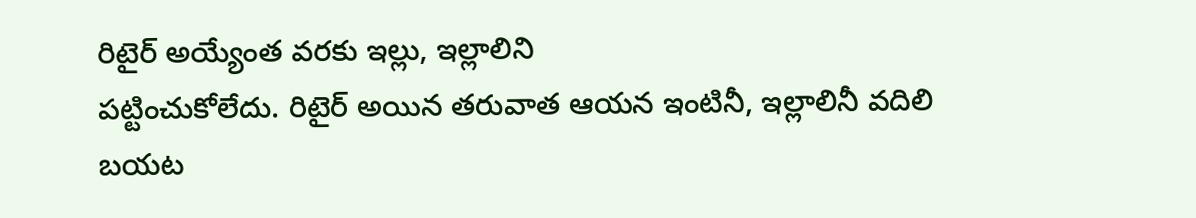రిటైర్ అయ్యేంత వరకు ఇల్లు, ఇల్లాలిని
పట్టించుకోలేదు. రిటైర్ అయిన తరువాత ఆయన ఇంటినీ, ఇల్లాలినీ వదిలి
బయట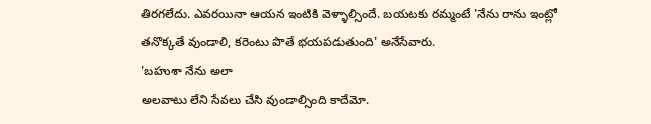తిరగలేదు. ఎవరయినా ఆయన ఇంటికి వెళ్ళాల్సిందే. బయటకు రమ్మంటే 'నేను రాను ఇంట్లో
తనొక్కతే వుండాలి, కరెంటు పొతే భయపడుతుంది' అనేసేవారు.
'బహుశా నేను అలా
అలవాటు లేని సేవలు చేసి వుండాల్సింది కాదేమో.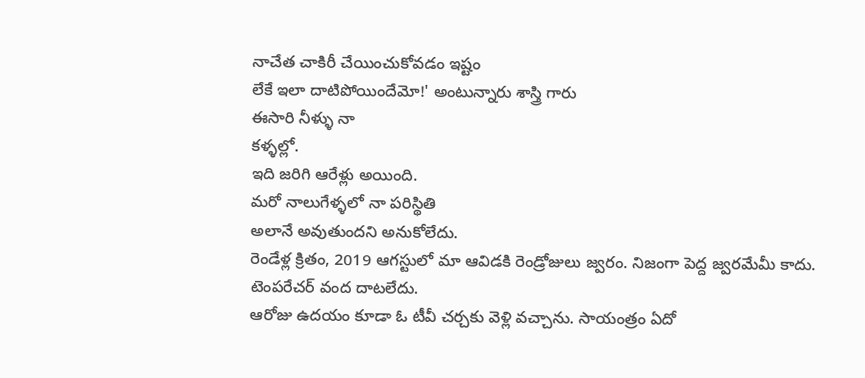నాచేత చాకిరీ చేయించుకోవడం ఇష్టం
లేకే ఇలా దాటిపోయిందేమో!' అంటున్నారు శాస్త్రి గారు
ఈసారి నీళ్ళు నా
కళ్ళల్లో.
ఇది జరిగి ఆరేళ్లు అయింది.
మరో నాలుగేళ్ళలో నా పరిస్థితి
అలానే అవుతుందని అనుకోలేదు.
రెండేళ్ల క్రితం, 2019 ఆగస్టులో మా ఆవిడకి రెండ్రోజులు జ్వరం. నిజంగా పెద్ద జ్వరమేమీ కాదు.
టెంపరేచర్ వంద దాటలేదు.
ఆరోజు ఉదయం కూడా ఓ టీవీ చర్చకు వెళ్లి వచ్చాను. సాయంత్రం ఏదో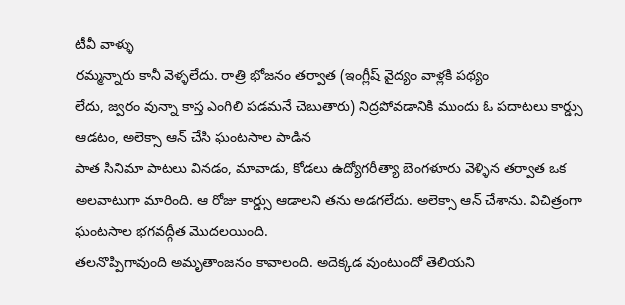టీవీ వాళ్ళు
రమ్మన్నారు కానీ వెళ్ళలేదు. రాత్రి భోజనం తర్వాత (ఇంగ్లీష్ వైద్యం వాళ్లకి పథ్యం
లేదు, జ్వరం వున్నా కాస్త ఎంగిలి పడమనే చెబుతారు) నిద్రపోవడానికి ముందు ఓ పదాటలు కార్డ్సు ఆడటం, అలెక్సా ఆన్ చేసి ఘంటసాల పాడిన
పాత సినిమా పాటలు వినడం, మావాడు, కోడలు ఉద్యోగరీత్యా బెంగళూరు వెళ్ళిన తర్వాత ఒక
అలవాటుగా మారింది. ఆ రోజు కార్డ్సు ఆడాలని తను అడగలేదు. అలెక్సా ఆన్ చేశాను. విచిత్రంగా
ఘంటసాల భగవద్గీత మొదలయింది.
తలనొప్పిగావుంది అమృతాంజనం కావాలంది. అదెక్కడ వుంటుందో తెలియని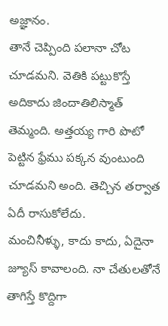అజ్ఞానం.
తానే చెప్పింది పలానా చోట చూడమని. వెతికి పట్టుకొస్తే అదికాదు జిందాతిలిస్మాత్
తెమ్మంది. అత్తయ్య గారి పొటో
పెట్టిన ఫ్రేము పక్కన వుంటుంది చూడమని అంది. తెచ్చిన తర్వాత ఏదీ రాసుకోలేదు.
మంచినీళ్ళు, కాదు కాదు, ఏదైనా జ్యూస్ కావాలంది. నా చేతులతోనే తాగిస్తే కొద్దిగా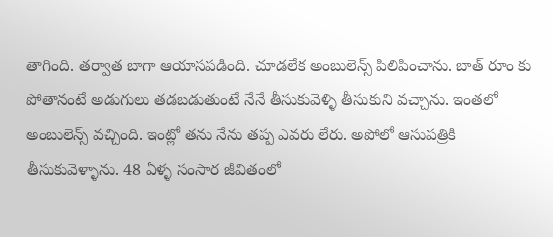తాగింది. తర్వాత బాగా ఆయాసపడింది. చూడలేక అంబులెన్స్ పిలిపించాను. బాత్ రూం కు
పోతానంటే అడుగులు తడబడుతుంటే నేనే తీసుకువెళ్ళి తీసుకుని వచ్చాను. ఇంతలో
అంబులెన్స్ వచ్చింది. ఇంట్లో తను నేను తప్ప ఎవరు లేరు. అపోలో ఆసుపత్రికి
తీసుకువెళ్ళాను. 48 ఏళ్ళ సంసార జీవితంలో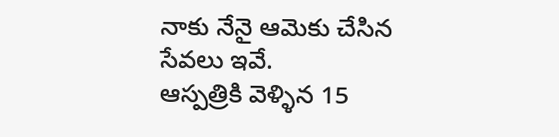నాకు నేనై ఆమెకు చేసిన సేవలు ఇవే.
ఆస్పత్రికి వెళ్ళిన 15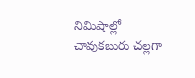నిమిషాల్లో చావుకబురు చల్లగా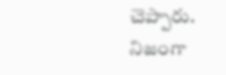చెప్పారు.
నిజంగా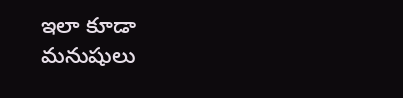ఇలా కూడా మనుషులు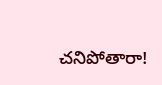చనిపోతారా!